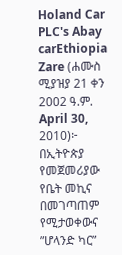Holand Car PLC's Abay carEthiopia Zare (ሐሙስ ሚያዝያ 21 ቀን 2002 ዓ.ም. April 30, 2010)፦ በኢትዮጵያ የመጀመሪያው የቤት መኪና በመገጣጠም የሚታወቀውና ”ሆላንድ ካር”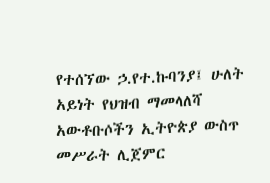የተሰኘው ኃ.የተ.ኩባንያ፤ ሁለት አይነት የህዝብ ማመላለሻ አውቶቡሶችን ኢትዮጵያ ውስጥ መሥራት ሊጀምር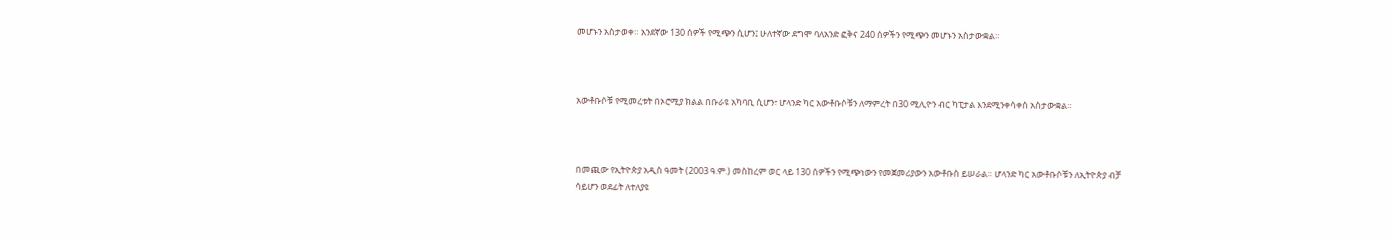መሆኑን አስታወቀ። አንደኛው 130 ሰዎች የሚጭን ሲሆን፤ ሁለተኛው ደግሞ ባለአንድ ፎቅና 240 ሰዎችን የሚጭን መሆኑን አስታውቋል።



አውቶቡሶቹ የሚመረቱት በኦሮሚያ ክልል በቡራዩ አካባቢ ሲሆን፣ ሆላንድ ካር አውቶቡሶቹን ለማምረት በ30 ሚሊዮን ብር ካፒታል እንደሚንቀሳቀስ አስታውቋል።



በመጪው የኢትዮጵያ አዲስ ዓመት (2003 ዓ.ም.) መስከረም ወር ላይ 130 ሰዎችን የሚጭነውን የመጀመሪያውን አውቶቡስ ይሠራል። ሆላንድ ካር አውቶቡሶቹን ለኢትዮጵያ ብቻ ሳይሆን ወደፊት ለተለያዩ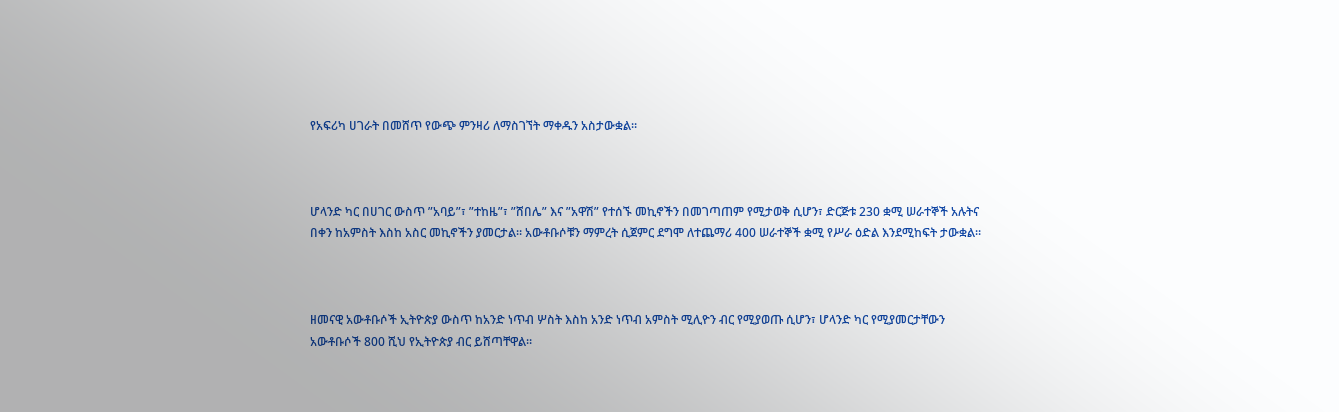የአፍሪካ ሀገራት በመሸጥ የውጭ ምንዛሪ ለማስገኘት ማቀዱን አስታውቋል።



ሆላንድ ካር በሀገር ውስጥ ”አባይ”፣ ”ተከዜ”፣ ”ሸበሌ” እና ”አዋሽ” የተሰኙ መኪኖችን በመገጣጠም የሚታወቅ ሲሆን፣ ድርጅቱ 230 ቋሚ ሠራተኞች አሉትና በቀን ከአምስት እስከ አስር መኪኖችን ያመርታል። አውቶቡሶቹን ማምረት ሲጀምር ደግሞ ለተጨማሪ 400 ሠራተኞች ቋሚ የሥራ ዕድል እንደሚከፍት ታውቋል።



ዘመናዊ አውቶቡሶች ኢትዮጵያ ውስጥ ከአንድ ነጥብ ሦስት እስከ አንድ ነጥብ አምስት ሚሊዮን ብር የሚያወጡ ሲሆን፣ ሆላንድ ካር የሚያመርታቸውን አውቶቡሶች 800 ሺህ የኢትዮጵያ ብር ይሸጣቸዋል።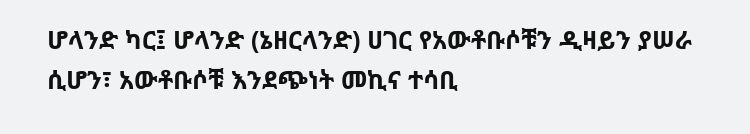ሆላንድ ካር፤ ሆላንድ (ኔዘርላንድ) ሀገር የአውቶቡሶቹን ዲዛይን ያሠራ ሲሆን፣ አውቶቡሶቹ እንደጭነት መኪና ተሳቢ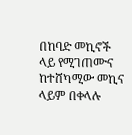በከባድ መኪኖች ላይ የሚገጠሙና ከተሸካሚው መኪና ላይም በቀላሉ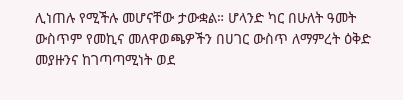ሊነጠሉ የሚችሉ መሆናቸው ታውቋል። ሆላንድ ካር በሁለት ዓመት ውስጥም የመኪና መለዋወጫዎችን በሀገር ውስጥ ለማምረት ዕቅድ መያዙንና ከገጣጣሚነት ወደ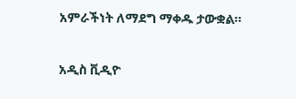አምራችነት ለማደግ ማቀዱ ታውቋል።

አዲስ ቪዲዮ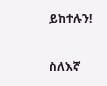ይከተሉን!

ስለእኛ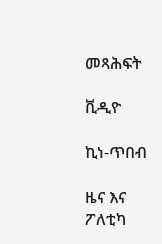መጻሕፍት

ቪዲዮ

ኪነ-ጥበብ

ዜና እና ፖለቲካ